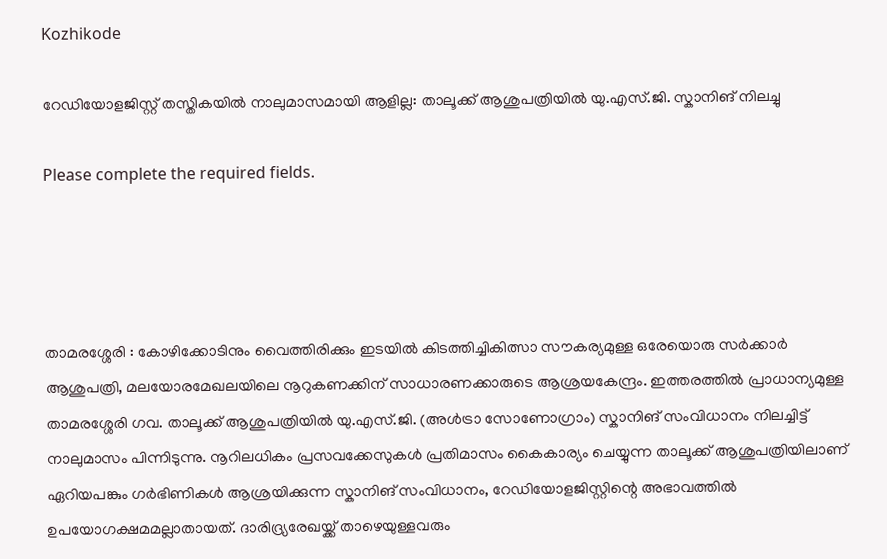Kozhikode

റേഡിയോളജിസ്റ്റ് തസ്തികയിൽ നാലുമാസമായി ആളില്ല: താലൂക്ക് ആശുപത്രിയിൽ യു.എസ്.ജി. സ്കാനിങ് നിലച്ചു

Please complete the required fields.




താമരശ്ശേരി : കോഴിക്കോടിനും വൈത്തിരിക്കും ഇടയിൽ കിടത്തിച്ചികിത്സാ സൗകര്യമുള്ള ഒരേയൊരു സർക്കാർ ആശുപത്രി, മലയോരമേഖലയിലെ നൂറുകണക്കിന് സാധാരണക്കാരുടെ ആശ്രയകേന്ദ്രം. ഇത്തരത്തിൽ പ്രാധാന്യമുള്ള താമരശ്ശേരി ഗവ. താലൂക്ക് ആശുപത്രിയിൽ യു.എസ്.ജി. (അൾട്രാ സോണോഗ്രാം) സ്കാനിങ് സംവിധാനം നിലച്ചിട്ട് നാലുമാസം പിന്നിടുന്നു. നൂറിലധികം പ്രസവക്കേസുകൾ പ്രതിമാസം കൈകാര്യം ചെയ്യുന്ന താലൂക്ക് ആശുപത്രിയിലാണ് ഏറിയപങ്കും ഗർഭിണികൾ ആശ്രയിക്കുന്ന സ്കാനിങ് സംവിധാനം, റേഡിയോളജിസ്റ്റിന്റെ അഭാവത്തിൽ ഉപയോഗക്ഷമമല്ലാതായത്. ദാരിദ്ര്യരേഖയ്ക്ക് താഴെയുള്ളവരും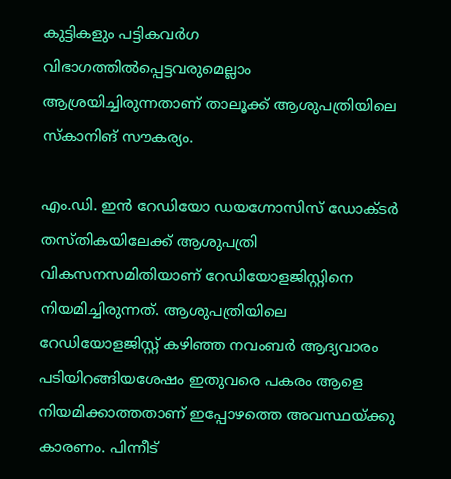കുട്ടികളും പട്ടികവർഗ വിഭാഗത്തിൽപ്പെട്ടവരുമെല്ലാം ആശ്രയിച്ചിരുന്നതാണ് താലൂക്ക് ആശുപത്രിയിലെ സ്‌കാനിങ് സൗകര്യം.

എം.ഡി. ഇൻ റേഡിയോ ഡയഗ്നോസിസ് ഡോക്ടർ തസ്തികയിലേക്ക് ആശുപത്രി വികസനസമിതിയാണ് റേഡിയോളജിസ്റ്റിനെ നിയമിച്ചിരുന്നത്. ആശുപത്രിയിലെ റേഡിയോളജിസ്റ്റ് കഴിഞ്ഞ നവംബർ ആദ്യവാരം പടിയിറങ്ങിയശേഷം ഇതുവരെ പകരം ആളെ നിയമിക്കാത്തതാണ് ഇപ്പോഴത്തെ അവസ്ഥയ്ക്കു കാരണം. പിന്നീട്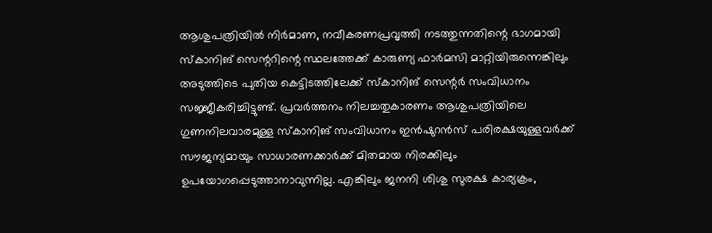ആശുപത്രിയിൽ നിർമാണ, നവീകരണപ്രവൃത്തി നടത്തുന്നതിന്റെ ഭാഗമായി സ്കാനിങ് സെന്ററിന്റെ സ്ഥലത്തേക്ക് കാരുണ്യ ഫാർമസി മാറ്റിയിരുന്നെങ്കിലും അടുത്തിടെ പുതിയ കെട്ടിടത്തിലേക്ക് സ്കാനിങ് സെന്റർ സംവിധാനം സജ്ജീകരിച്ചിട്ടുണ്ട്. പ്രവർത്തനം നിലച്ചതുകാരണം ആശുപത്രിയിലെ ഗുണനിലവാരമുള്ള സ്‌കാനിങ് സംവിധാനം ഇൻഷുറൻസ് പരിരക്ഷയുള്ളവർക്ക് സൗജന്യമായും സാധാരണക്കാർക്ക് മിതമായ നിരക്കിലും ഉപയോഗപ്പെടുത്താനാവുന്നില്ല. എങ്കിലും ജനനി ശിശു സുരക്ഷ കാര്യക്രം,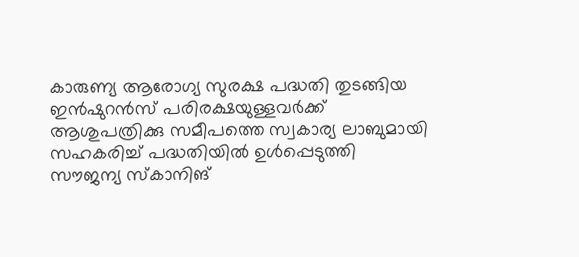കാരുണ്യ ആരോഗ്യ സുരക്ഷ പദ്ധതി തുടങ്ങിയ ഇൻഷുറൻസ് പരിരക്ഷയുള്ളവർക്ക് ആശുപത്രിക്കു സമീപത്തെ സ്വകാര്യ ലാബുമായി സഹകരിച്ച് പദ്ധതിയിൽ ഉൾപ്പെടുത്തി സൗജന്യ സ്‌കാനിങ്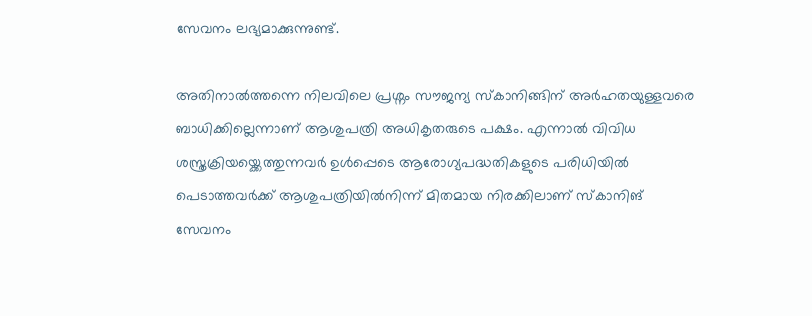സേവനം ലഭ്യമാക്കുന്നുണ്ട്.

അതിനാൽത്തന്നെ നിലവിലെ പ്രശ്നം സൗജന്യ സ്കാനിങ്ങിന് അർഹതയുള്ളവരെ ബാധിക്കില്ലെന്നാണ് ആശുപത്രി അധികൃതരുടെ പക്ഷം. എന്നാൽ വിവിധ ശസ്ത്രക്രിയയ്ക്കെത്തുന്നവർ ഉൾപ്പെടെ ആരോഗ്യപദ്ധതികളുടെ പരിധിയിൽ പെടാത്തവർക്ക് ആശുപത്രിയിൽനിന്ന്‌ മിതമായ നിരക്കിലാണ് സ്കാനിങ് സേവനം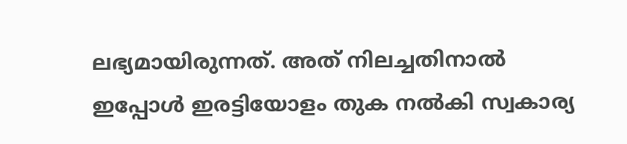ലഭ്യമായിരുന്നത്. അത് നിലച്ചതിനാൽ ഇപ്പോൾ ഇരട്ടിയോളം തുക നൽകി സ്വകാര്യ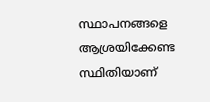സ്ഥാപനങ്ങളെ ആശ്രയിക്കേണ്ട സ്ഥിതിയാണ്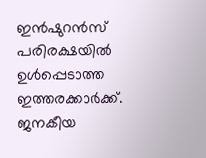ഇൻഷുറൻസ് പരിരക്ഷയിൽ ഉൾപ്പെടാത്ത ഇത്തരക്കാർക്ക്. ജനകീയ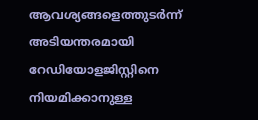ആവശ്യങ്ങളെത്തുടർന്ന് അടിയന്തരമായി റേഡിയോളജിസ്റ്റിനെ നിയമിക്കാനുള്ള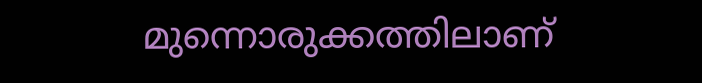മുന്നൊരുക്കത്തിലാണ്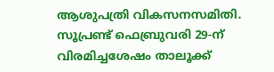ആശുപത്രി വികസനസമിതി. സൂപ്രണ്ട് ഫെബ്രുവരി 29-ന് വിരമിച്ചശേഷം താലൂക്ക്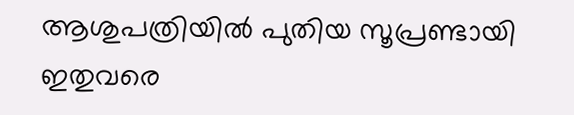ആശുപത്രിയിൽ പുതിയ സൂപ്രണ്ടായി ഇതുവരെ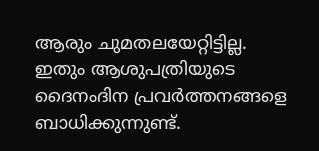ആരും ചുമതലയേറ്റിട്ടില്ല. ഇതും ആശുപത്രിയുടെ ദൈനംദിന പ്രവർത്തനങ്ങളെ ബാധിക്കുന്നുണ്ട്.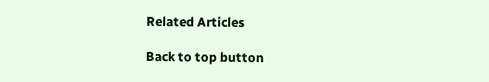Related Articles

Back to top button